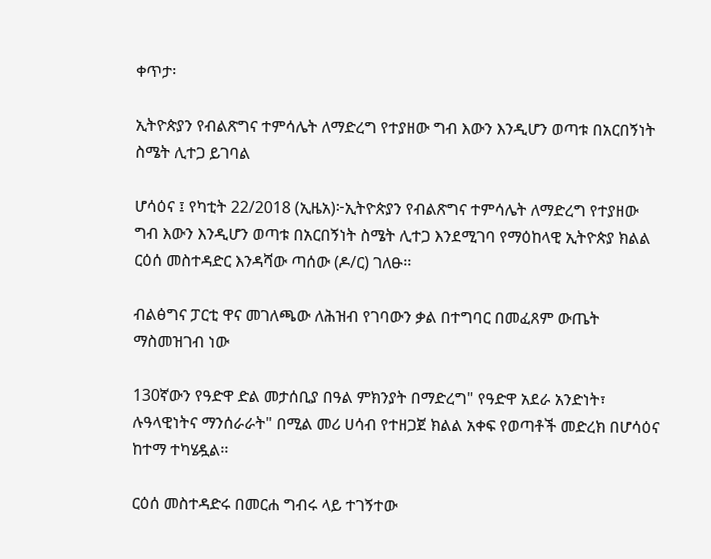ቀጥታ፡

ኢትዮጵያን የብልጽግና ተምሳሌት ለማድረግ የተያዘው ግብ እውን እንዲሆን ወጣቱ በአርበኝነት ስሜት ሊተጋ ይገባል

ሆሳዕና ፤ የካቲት 22/2018 (ኢዜአ)፦ኢትዮጵያን የብልጽግና ተምሳሌት ለማድረግ የተያዘው ግብ እውን እንዲሆን ወጣቱ በአርበኝነት ስሜት ሊተጋ እንደሚገባ የማዕከላዊ ኢትዮጵያ ክልል ርዕሰ መስተዳድር እንዳሻው ጣሰው (ዶ/ር) ገለፁ፡፡

ብልፅግና ፓርቲ ዋና መገለጫው ለሕዝብ የገባውን ቃል በተግባር በመፈጸም ውጤት ማስመዝገብ ነው

130ኛውን የዓድዋ ድል መታሰቢያ በዓል ምክንያት በማድረግ" የዓድዋ አደራ አንድነት፣ ሉዓላዊነትና ማንሰራራት" በሚል መሪ ሀሳብ የተዘጋጀ ክልል አቀፍ የወጣቶች መድረክ በሆሳዕና ከተማ ተካሄዷል፡፡

ርዕሰ መስተዳድሩ በመርሐ ግብሩ ላይ ተገኝተው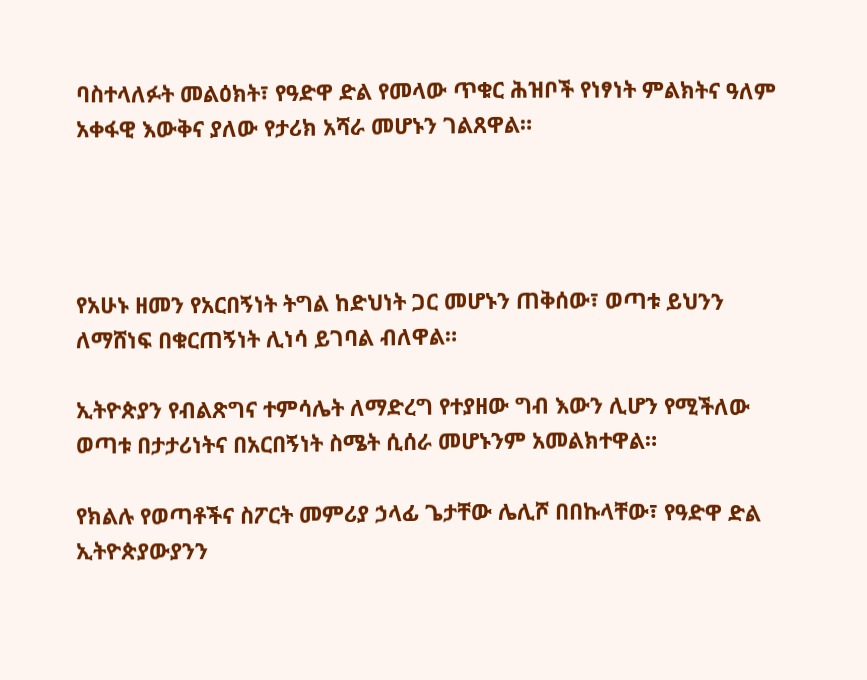ባስተላለፉት መልዕክት፣ የዓድዋ ድል የመላው ጥቁር ሕዝቦች የነፃነት ምልክትና ዓለም አቀፋዊ እውቅና ያለው የታሪክ አሻራ መሆኑን ገልጸዋል።




የአሁኑ ዘመን የአርበኝነት ትግል ከድህነት ጋር መሆኑን ጠቅሰው፣ ወጣቱ ይህንን ለማሸነፍ በቁርጠኝነት ሊነሳ ይገባል ብለዋል።

ኢትዮጵያን የብልጽግና ተምሳሌት ለማድረግ የተያዘው ግብ እውን ሊሆን የሚችለው ወጣቱ በታታሪነትና በአርበኝነት ስሜት ሲሰራ መሆኑንም አመልክተዋል።

የክልሉ የወጣቶችና ስፖርት መምሪያ ኃላፊ ጌታቸው ሌሊሾ በበኩላቸው፣ የዓድዋ ድል ኢትዮጵያውያንን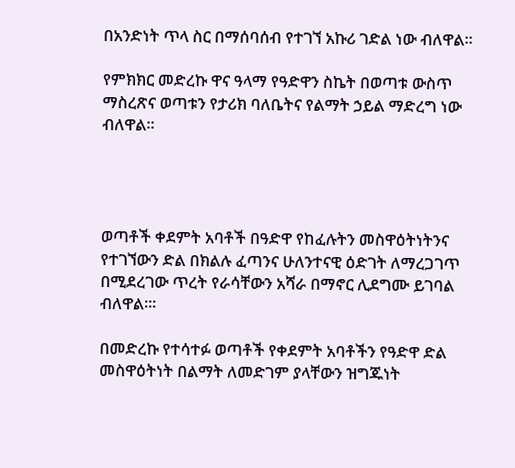በአንድነት ጥላ ስር በማሰባሰብ የተገኘ አኩሪ ገድል ነው ብለዋል።

የምክክር መድረኩ ዋና ዓላማ የዓድዋን ስኬት በወጣቱ ውስጥ ማስረጽና ወጣቱን የታሪክ ባለቤትና የልማት ኃይል ማድረግ ነው ብለዋል።




ወጣቶች ቀደምት አባቶች በዓድዋ የከፈሉትን መስዋዕትነትንና የተገኘውን ድል በክልሉ ፈጣንና ሁለንተናዊ ዕድገት ለማረጋገጥ በሚደረገው ጥረት የራሳቸውን አሻራ በማኖር ሊደግሙ ይገባል ብለዋል።፡

በመድረኩ የተሳተፉ ወጣቶች የቀደምት አባቶችን የዓድዋ ድል መስዋዕትነት በልማት ለመድገም ያላቸውን ዝግጁነት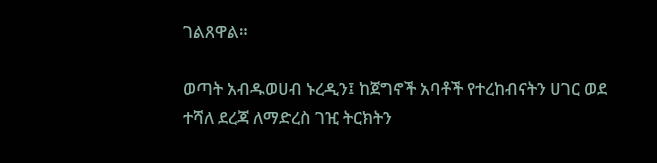ገልጸዋል።

ወጣት አብዱወሀብ ኑረዲን፤ ከጀግኖች አባቶች የተረከብናትን ሀገር ወደ ተሻለ ደረጃ ለማድረስ ገዢ ትርክትን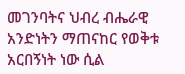መገንባትና ህብረ ብሔራዊ አንድነትን ማጠናከር የወቅቱ አርበኝነት ነው ሲል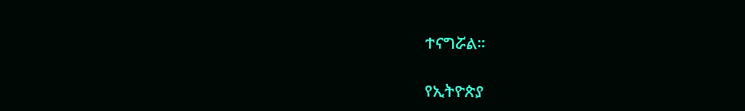ተናግሯል።

የኢትዮጵያ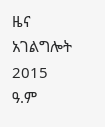ዜና አገልግሎት
2015
ዓ.ም